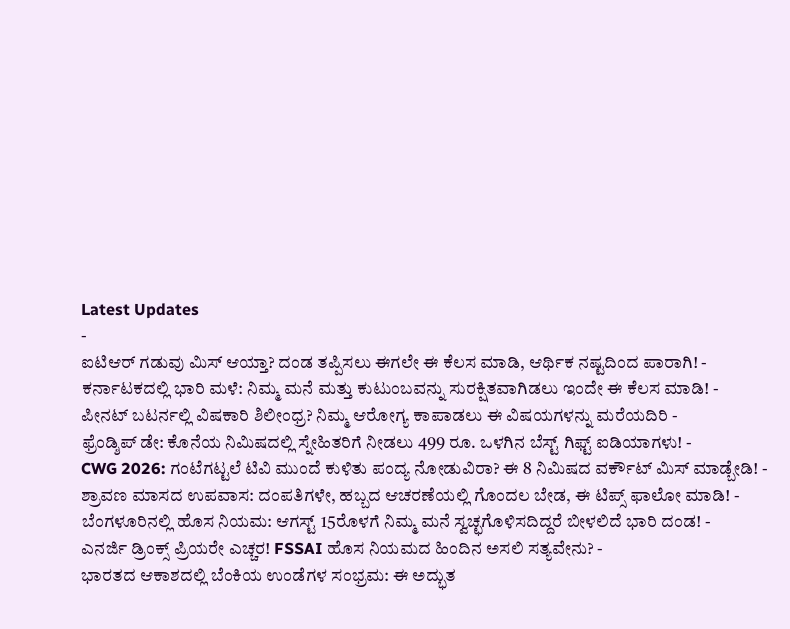Latest Updates
-
ಐಟಿಆರ್ ಗಡುವು ಮಿಸ್ ಆಯ್ತಾ? ದಂಡ ತಪ್ಪಿಸಲು ಈಗಲೇ ಈ ಕೆಲಸ ಮಾಡಿ, ಆರ್ಥಿಕ ನಷ್ಟದಿಂದ ಪಾರಾಗಿ! -
ಕರ್ನಾಟಕದಲ್ಲಿ ಭಾರಿ ಮಳೆ: ನಿಮ್ಮ ಮನೆ ಮತ್ತು ಕುಟುಂಬವನ್ನು ಸುರಕ್ಷಿತವಾಗಿಡಲು ಇಂದೇ ಈ ಕೆಲಸ ಮಾಡಿ! -
ಪೀನಟ್ ಬಟರ್ನಲ್ಲಿ ವಿಷಕಾರಿ ಶಿಲೀಂಧ್ರ? ನಿಮ್ಮ ಆರೋಗ್ಯ ಕಾಪಾಡಲು ಈ ವಿಷಯಗಳನ್ನು ಮರೆಯದಿರಿ -
ಫ್ರೆಂಡ್ಶಿಪ್ ಡೇ: ಕೊನೆಯ ನಿಮಿಷದಲ್ಲಿ ಸ್ನೇಹಿತರಿಗೆ ನೀಡಲು 499 ರೂ. ಒಳಗಿನ ಬೆಸ್ಟ್ ಗಿಫ್ಟ್ ಐಡಿಯಾಗಳು! -
CWG 2026: ಗಂಟೆಗಟ್ಟಲೆ ಟಿವಿ ಮುಂದೆ ಕುಳಿತು ಪಂದ್ಯ ನೋಡುವಿರಾ? ಈ 8 ನಿಮಿಷದ ವರ್ಕೌಟ್ ಮಿಸ್ ಮಾಡ್ಬೇಡಿ! -
ಶ್ರಾವಣ ಮಾಸದ ಉಪವಾಸ: ದಂಪತಿಗಳೇ, ಹಬ್ಬದ ಆಚರಣೆಯಲ್ಲಿ ಗೊಂದಲ ಬೇಡ, ಈ ಟಿಪ್ಸ್ ಫಾಲೋ ಮಾಡಿ! -
ಬೆಂಗಳೂರಿನಲ್ಲಿ ಹೊಸ ನಿಯಮ: ಆಗಸ್ಟ್ 15ರೊಳಗೆ ನಿಮ್ಮ ಮನೆ ಸ್ವಚ್ಛಗೊಳಿಸದಿದ್ದರೆ ಬೀಳಲಿದೆ ಭಾರಿ ದಂಡ! -
ಎನರ್ಜಿ ಡ್ರಿಂಕ್ಸ್ ಪ್ರಿಯರೇ ಎಚ್ಚರ! FSSAI ಹೊಸ ನಿಯಮದ ಹಿಂದಿನ ಅಸಲಿ ಸತ್ಯವೇನು? -
ಭಾರತದ ಆಕಾಶದಲ್ಲಿ ಬೆಂಕಿಯ ಉಂಡೆಗಳ ಸಂಭ್ರಮ: ಈ ಅದ್ಭುತ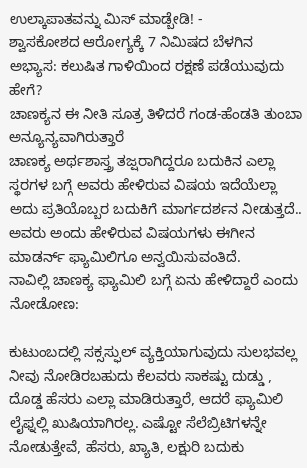ಉಲ್ಕಾಪಾತವನ್ನು ಮಿಸ್ ಮಾಡ್ಬೇಡಿ! -
ಶ್ವಾಸಕೋಶದ ಆರೋಗ್ಯಕ್ಕೆ 7 ನಿಮಿಷದ ಬೆಳಗಿನ ಅಭ್ಯಾಸ: ಕಲುಷಿತ ಗಾಳಿಯಿಂದ ರಕ್ಷಣೆ ಪಡೆಯುವುದು ಹೇಗೆ?
ಚಾಣಕ್ಯನ ಈ ನೀತಿ ಸೂತ್ರ ತಿಳಿದರೆ ಗಂಡ-ಹೆಂಡತಿ ತುಂಬಾ ಅನ್ಯೂನ್ಯವಾಗಿರುತ್ತಾರೆ
ಚಾಣಕ್ಯ ಅರ್ಥಶಾಸ್ತ್ರ ತಜ್ಷರಾಗಿದ್ದರೂ ಬದುಕಿನ ಎಲ್ಲಾ ಸ್ಥರಗಳ ಬಗ್ಗೆ ಅವರು ಹೇಳಿರುವ ವಿಷಯ ಇದೆಯೆಲ್ಲಾ ಅದು ಪ್ರತಿಯೊಬ್ಬರ ಬದುಕಿಗೆ ಮಾರ್ಗದರ್ಶನ ನೀಡುತ್ತದೆ.. ಅವರು ಅಂದು ಹೇಳಿರುವ ವಿಷಯಗಳು ಈಗೀನ ಮಾಡರ್ನ್ ಫ್ಯಾಮಿಲಿಗೂ ಅನ್ವಯಿಸುವಂತಿದೆ.
ನಾವಿಲ್ಲಿ ಚಾಣಕ್ಯ ಫ್ಯಾಮಿಲಿ ಬಗ್ಗೆ ಏನು ಹೇಳಿದ್ದಾರೆ ಎಂದು ನೋಡೋಣ:

ಕುಟುಂಬದಲ್ಲಿ ಸಕ್ಸಸ್ಫುಲ್ ವ್ಯಕ್ತಿಯಾಗುವುದು ಸುಲಭವಲ್ಲ
ನೀವು ನೋಡಿರಬಹುದು ಕೆಲವರು ಸಾಕಷ್ಟು ದುಡ್ಡು , ದೊಡ್ಡ ಹೆಸರು ಎಲ್ಲಾ ಮಾಡಿರುತ್ತಾರೆ, ಆದರೆ ಫ್ಯಾಮಿಲಿ ಲೈಫ್ನಲ್ಲಿ ಖುಷಿಯಾಗಿರಲ್ಲ. ಎಷ್ಟೋ ಸೆಲೆಬ್ರಿಟಿಗಳನ್ನೇ ನೋಡುತ್ತೇವೆ, ಹೆಸರು, ಖ್ಯಾತಿ, ಲಕ್ಷುರಿ ಬದುಕು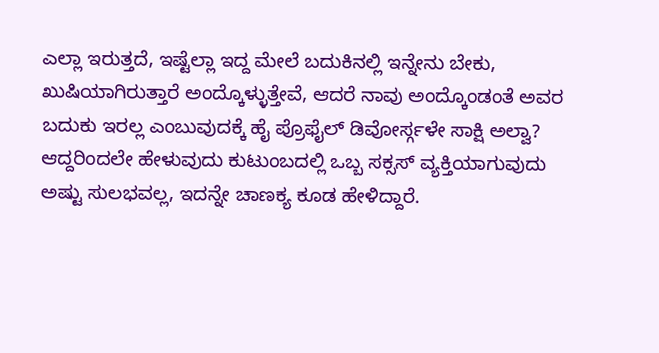ಎಲ್ಲಾ ಇರುತ್ತದೆ, ಇಷ್ಟೆಲ್ಲಾ ಇದ್ದ ಮೇಲೆ ಬದುಕಿನಲ್ಲಿ ಇನ್ನೇನು ಬೇಕು, ಖುಷಿಯಾಗಿರುತ್ತಾರೆ ಅಂದ್ಕೊಳ್ಳುತ್ತೇವೆ, ಆದರೆ ನಾವು ಅಂದ್ಕೊಂಡಂತೆ ಅವರ ಬದುಕು ಇರಲ್ಲ ಎಂಬುವುದಕ್ಕೆ ಹೈ ಪ್ರೊಫೈಲ್ ಡಿವೋರ್ಸ್ಗಳೇ ಸಾಕ್ಷಿ ಅಲ್ವಾ?
ಆದ್ದರಿಂದಲೇ ಹೇಳುವುದು ಕುಟುಂಬದಲ್ಲಿ ಒಬ್ಬ ಸಕ್ಸಸ್ ವ್ಯಕ್ತಿಯಾಗುವುದು ಅಷ್ಟು ಸುಲಭವಲ್ಲ, ಇದನ್ನೇ ಚಾಣಕ್ಯ ಕೂಡ ಹೇಳಿದ್ದಾರೆ.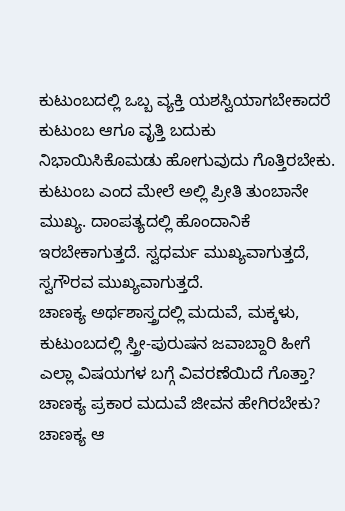ಕುಟುಂಬದಲ್ಲಿ ಒಬ್ಬ ವ್ಯಕ್ತಿ ಯಶಸ್ವಿಯಾಗಬೇಕಾದರೆ ಕುಟುಂಬ ಆಗೂ ವೃತ್ತಿ ಬದುಕು ನಿಭಾಯಿಸಿಕೊಮಡು ಹೋಗುವುದು ಗೊತ್ತಿರಬೇಕು. ಕುಟುಂಬ ಎಂದ ಮೇಲೆ ಅಲ್ಲಿ ಪ್ರೀತಿ ತುಂಬಾನೇ ಮುಖ್ಯ. ದಾಂಪತ್ಯದಲ್ಲಿ ಹೊಂದಾನಿಕೆ ಇರಬೇಕಾಗುತ್ತದೆ. ಸ್ವಧರ್ಮ ಮುಖ್ಯವಾಗುತ್ತದೆ, ಸ್ವಗೌರವ ಮುಖ್ಯವಾಗುತ್ತದೆ.
ಚಾಣಕ್ಯ ಅರ್ಥಶಾಸ್ತ್ರದಲ್ಲಿ ಮದುವೆ, ಮಕ್ಕಳು, ಕುಟುಂಬದಲ್ಲಿ ಸ್ತ್ರೀ-ಪುರುಷನ ಜವಾಬ್ದಾರಿ ಹೀಗೆ ಎಲ್ಲಾ ವಿಷಯಗಳ ಬಗ್ಗೆ ವಿವರಣೆಯಿದೆ ಗೊತ್ತಾ?
ಚಾಣಕ್ಯ ಪ್ರಕಾರ ಮದುವೆ ಜೀವನ ಹೇಗಿರಬೇಕು?
ಚಾಣಕ್ಯ ಆ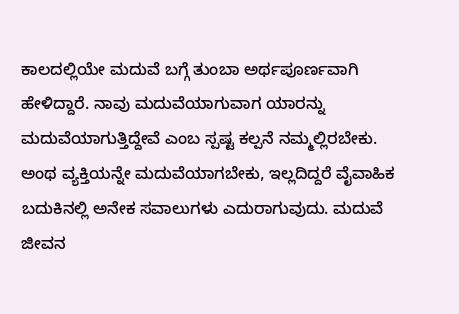ಕಾಲದಲ್ಲಿಯೇ ಮದುವೆ ಬಗ್ಗೆ ತುಂಬಾ ಅರ್ಥಪೂರ್ಣವಾಗಿ ಹೇಳಿದ್ದಾರೆ. ನಾವು ಮದುವೆಯಾಗುವಾಗ ಯಾರನ್ನು ಮದುವೆಯಾಗುತ್ತಿದ್ದೇವೆ ಎಂಬ ಸ್ಪಷ್ಟ ಕಲ್ಪನೆ ನಮ್ಮಲ್ಲಿರಬೇಕು. ಅಂಥ ವ್ಯಕ್ತಿಯನ್ನೇ ಮದುವೆಯಾಗಬೇಕು, ಇಲ್ಲದಿದ್ದರೆ ವೈವಾಹಿಕ ಬದುಕಿನಲ್ಲಿ ಅನೇಕ ಸವಾಲುಗಳು ಎದುರಾಗುವುದು. ಮದುವೆ ಜೀವನ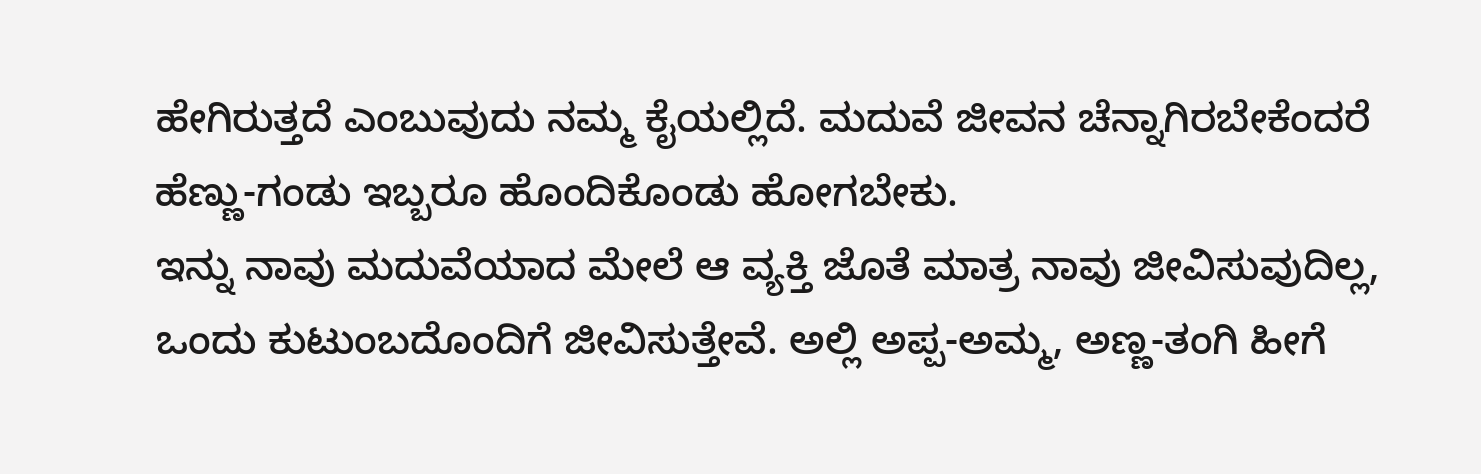ಹೇಗಿರುತ್ತದೆ ಎಂಬುವುದು ನಮ್ಮ ಕೈಯಲ್ಲಿದೆ. ಮದುವೆ ಜೀವನ ಚೆನ್ನಾಗಿರಬೇಕೆಂದರೆ ಹೆಣ್ಣು-ಗಂಡು ಇಬ್ಬರೂ ಹೊಂದಿಕೊಂಡು ಹೋಗಬೇಕು.
ಇನ್ನು ನಾವು ಮದುವೆಯಾದ ಮೇಲೆ ಆ ವ್ಯಕ್ತಿ ಜೊತೆ ಮಾತ್ರ ನಾವು ಜೀವಿಸುವುದಿಲ್ಲ, ಒಂದು ಕುಟುಂಬದೊಂದಿಗೆ ಜೀವಿಸುತ್ತೇವೆ. ಅಲ್ಲಿ ಅಪ್ಪ-ಅಮ್ಮ, ಅಣ್ಣ-ತಂಗಿ ಹೀಗೆ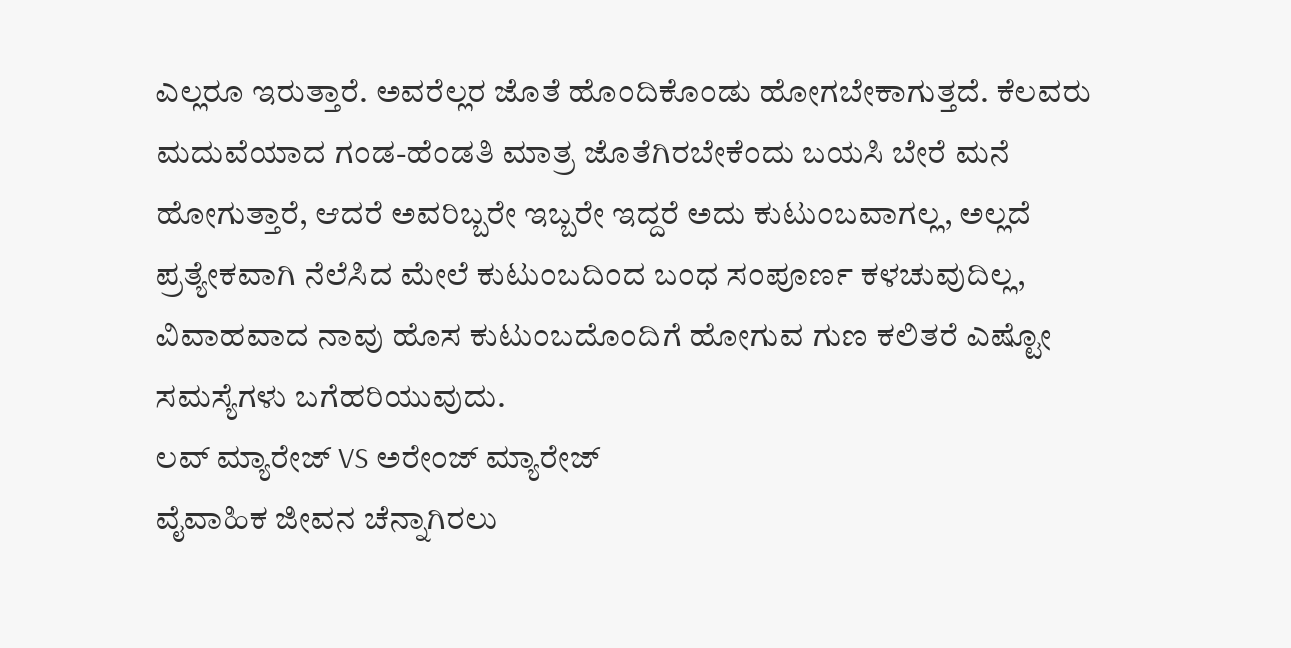ಎಲ್ಲರೂ ಇರುತ್ತಾರೆ. ಅವರೆಲ್ಲರ ಜೊತೆ ಹೊಂದಿಕೊಂಡು ಹೋಗಬೇಕಾಗುತ್ತದೆ. ಕೆಲವರು ಮದುವೆಯಾದ ಗಂಡ-ಹೆಂಡತಿ ಮಾತ್ರ ಜೊತೆಗಿರಬೇಕೆಂದು ಬಯಸಿ ಬೇರೆ ಮನೆ ಹೋಗುತ್ತಾರೆ, ಆದರೆ ಅವರಿಬ್ಬರೇ ಇಬ್ಬರೇ ಇದ್ದರೆ ಅದು ಕುಟುಂಬವಾಗಲ್ಲ, ಅಲ್ಲದೆ ಪ್ರತ್ಯೇಕವಾಗಿ ನೆಲೆಸಿದ ಮೇಲೆ ಕುಟುಂಬದಿಂದ ಬಂಧ ಸಂಪೂರ್ಣ ಕಳಚುವುದಿಲ್ಲ, ವಿವಾಹವಾದ ನಾವು ಹೊಸ ಕುಟುಂಬದೊಂದಿಗೆ ಹೋಗುವ ಗುಣ ಕಲಿತರೆ ಎಷ್ಟೋ ಸಮಸ್ಯೆಗಳು ಬಗೆಹರಿಯುವುದು.
ಲವ್ ಮ್ಯಾರೇಜ್ VS ಅರೇಂಜ್ ಮ್ಯಾರೇಜ್
ವೈವಾಹಿಕ ಜೀವನ ಚೆನ್ನಾಗಿರಲು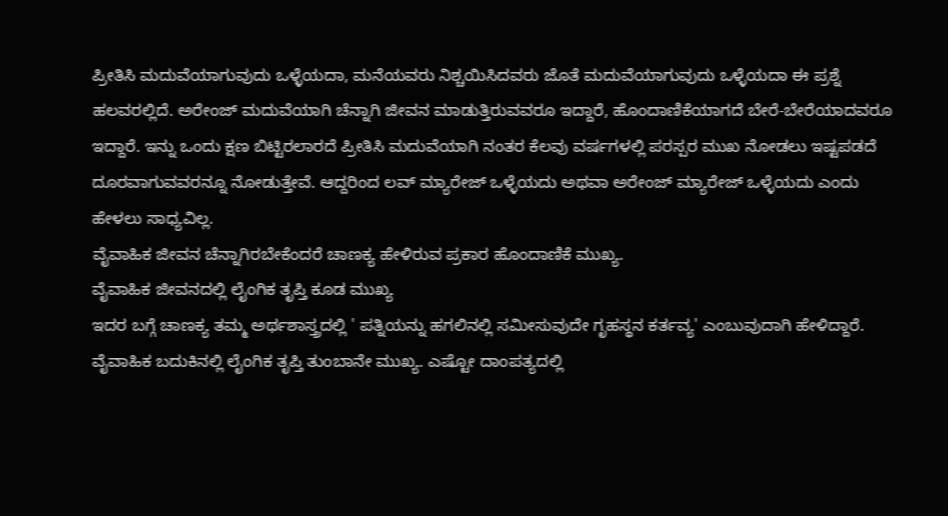ಪ್ರೀತಿಸಿ ಮದುವೆಯಾಗುವುದು ಒಳ್ಳೆಯದಾ, ಮನೆಯವರು ನಿಶ್ಚಯಿಸಿದವರು ಜೊತೆ ಮದುವೆಯಾಗುವುದು ಒಳ್ಳೆಯದಾ ಈ ಪ್ರಶ್ನೆ ಹಲವರಲ್ಲಿದೆ. ಅರೇಂಜ್ ಮದುವೆಯಾಗಿ ಚೆನ್ನಾಗಿ ಜೀವನ ಮಾಡುತ್ತಿರುವವರೂ ಇದ್ದಾರೆ, ಹೊಂದಾಣಿಕೆಯಾಗದೆ ಬೇರೆ-ಬೇರೆಯಾದವರೂ ಇದ್ದಾರೆ. ಇನ್ನು ಒಂದು ಕ್ಷಣ ಬಿಟ್ಟಿರಲಾರದೆ ಪ್ರೀತಿಸಿ ಮದುವೆಯಾಗಿ ನಂತರ ಕೆಲವು ವರ್ಷಗಳಲ್ಲಿ ಪರಸ್ಪರ ಮುಖ ನೋಡಲು ಇಷ್ಟಪಡದೆ ದೂರವಾಗುವವರನ್ನೂ ನೋಡುತ್ತೇವೆ. ಆದ್ದರಿಂದ ಲವ್ ಮ್ಯಾರೇಜ್ ಒಳ್ಳೆಯದು ಅಥವಾ ಅರೇಂಜ್ ಮ್ಯಾರೇಜ್ ಒಳ್ಳೆಯದು ಎಂದು ಹೇಳಲು ಸಾಧ್ಯವಿಲ್ಲ.
ವೈವಾಹಿಕ ಜೀವನ ಚೆನ್ನಾಗಿರಬೇಕೆಂದರೆ ಚಾಣಕ್ಯ ಹೇಳಿರುವ ಪ್ರಕಾರ ಹೊಂದಾಣಿಕೆ ಮುಖ್ಯ.
ವೈವಾಹಿಕ ಜೀವನದಲ್ಲಿ ಲೈಂಗಿಕ ತೃಪ್ತಿ ಕೂಡ ಮುಖ್ಯ
ಇದರ ಬಗ್ಗೆ ಚಾಣಕ್ಯ ತಮ್ಮ ಅರ್ಥಶಾಸ್ತ್ರದಲ್ಲಿ ' ಪತ್ನಿಯನ್ನು ಹಗಲಿನಲ್ಲಿ ಸಮೀಸುವುದೇ ಗೃಹಸ್ಥನ ಕರ್ತವ್ಯ' ಎಂಬುವುದಾಗಿ ಹೇಳಿದ್ದಾರೆ.
ವೈವಾಹಿಕ ಬದುಕಿನಲ್ಲಿ ಲೈಂಗಿಕ ತೃಪ್ತಿ ತುಂಬಾನೇ ಮುಖ್ಯ. ಎಷ್ಟೋ ದಾಂಪತ್ಯದಲ್ಲಿ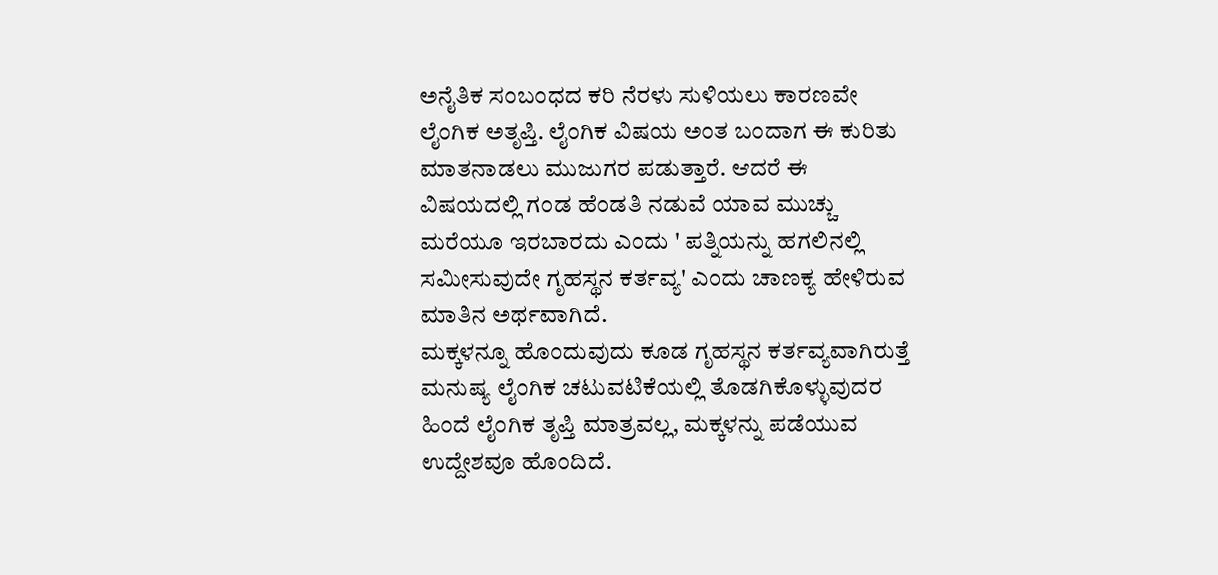ಅನೈತಿಕ ಸಂಬಂಧದ ಕರಿ ನೆರಳು ಸುಳಿಯಲು ಕಾರಣವೇ ಲೈಂಗಿಕ ಅತೃಪ್ತಿ. ಲೈಂಗಿಕ ವಿಷಯ ಅಂತ ಬಂದಾಗ ಈ ಕುರಿತು ಮಾತನಾಡಲು ಮುಜುಗರ ಪಡುತ್ತಾರೆ. ಆದರೆ ಈ ವಿಷಯದಲ್ಲಿ ಗಂಡ ಹೆಂಡತಿ ನಡುವೆ ಯಾವ ಮುಚ್ಚು ಮರೆಯೂ ಇರಬಾರದು ಎಂದು ' ಪತ್ನಿಯನ್ನು ಹಗಲಿನಲ್ಲಿ ಸಮೀಸುವುದೇ ಗೃಹಸ್ಥನ ಕರ್ತವ್ಯ' ಎಂದು ಚಾಣಕ್ಯ ಹೇಳಿರುವ ಮಾತಿನ ಅರ್ಥವಾಗಿದೆ.
ಮಕ್ಕಳನ್ನೂ ಹೊಂದುವುದು ಕೂಡ ಗೃಹಸ್ಥನ ಕರ್ತವ್ಯವಾಗಿರುತ್ತೆ
ಮನುಷ್ಯ ಲೈಂಗಿಕ ಚಟುವಟಿಕೆಯಲ್ಲಿ ತೊಡಗಿಕೊಳ್ಳುವುದರ ಹಿಂದೆ ಲೈಂಗಿಕ ತೃಪ್ತಿ ಮಾತ್ರವಲ್ಲ, ಮಕ್ಕಳನ್ನು ಪಡೆಯುವ ಉದ್ದೇಶವೂ ಹೊಂದಿದೆ.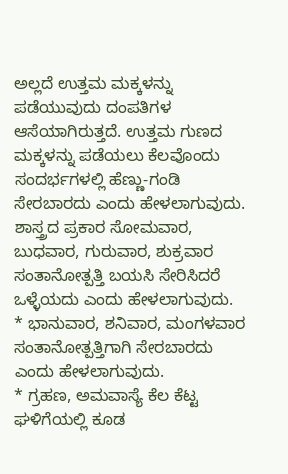ಅಲ್ಲದೆ ಉತ್ತಮ ಮಕ್ಕಳನ್ನು ಪಡೆಯುವುದು ದಂಪತಿಗಳ ಆಸೆಯಾಗಿರುತ್ತದೆ. ಉತ್ತಮ ಗುಣದ ಮಕ್ಕಳನ್ನು ಪಡೆಯಲು ಕೆಲವೊಂದು ಸಂದರ್ಭಗಳಲ್ಲಿ ಹೆಣ್ಣು-ಗಂಡಿ ಸೇರಬಾರದು ಎಂದು ಹೇಳಲಾಗುವುದು.
ಶಾಸ್ತ್ರದ ಪ್ರಕಾರ ಸೋಮವಾರ, ಬುಧವಾರ, ಗುರುವಾರ, ಶುಕ್ರವಾರ ಸಂತಾನೋತ್ಪತ್ತಿ ಬಯಸಿ ಸೇರಿಸಿದರೆ ಒಳ್ಳೆಯದು ಎಂದು ಹೇಳಲಾಗುವುದು.
* ಭಾನುವಾರ, ಶನಿವಾರ, ಮಂಗಳವಾರ ಸಂತಾನೋತ್ಪತ್ತಿಗಾಗಿ ಸೇರಬಾರದು ಎಂದು ಹೇಳಲಾಗುವುದು.
* ಗ್ರಹಣ, ಅಮವಾಸ್ಯೆ ಕೆಲ ಕೆಟ್ಟ ಘಳಿಗೆಯಲ್ಲಿ ಕೂಡ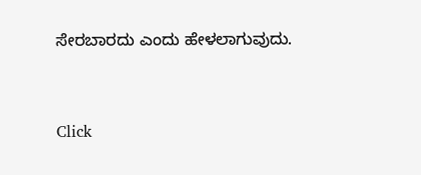ಸೇರಬಾರದು ಎಂದು ಹೇಳಲಾಗುವುದು.



Click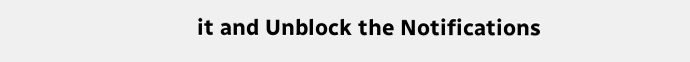it and Unblock the Notifications